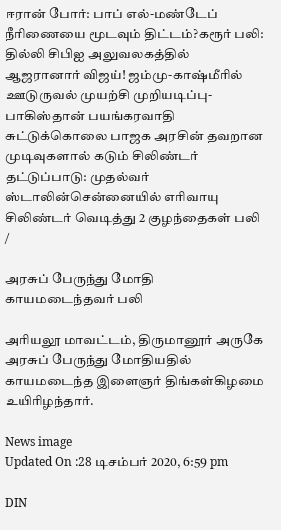ஈரான் போர்: பாப் எல்-மண்டேப் நீரிணையை மூடவும் திட்டம்?கரூர் பலி: தில்லி சிபிஐ அலுவலகத்தில் ஆஜரானார் விஜய்! ஜம்மு-காஷ்மீரில் ஊடுருவல் முயற்சி முறியடிப்பு- பாகிஸ்தான் பயங்கரவாதி சுட்டுக்கொலை பாஜக அரசின் தவறான முடிவுகளால் கடும் சிலிண்டர் தட்டுப்பாடு: முதல்வர் ஸ்டாலின்சென்னையில் எரிவாயு சிலிண்டர் வெடித்து 2 குழந்தைகள் பலி
/

அரசுப் பேருந்து மோதி காயமடைந்தவர் பலி

அரியலூ மாவட்டம், திருமானூர் அருகே அரசுப் பேருந்து மோதியதில் காயமடைந்த இளைஞர் திங்கள்கிழமை உயிரிழந்தார்.

News image
Updated On :28 டிசம்பர் 2020, 6:59 pm

DIN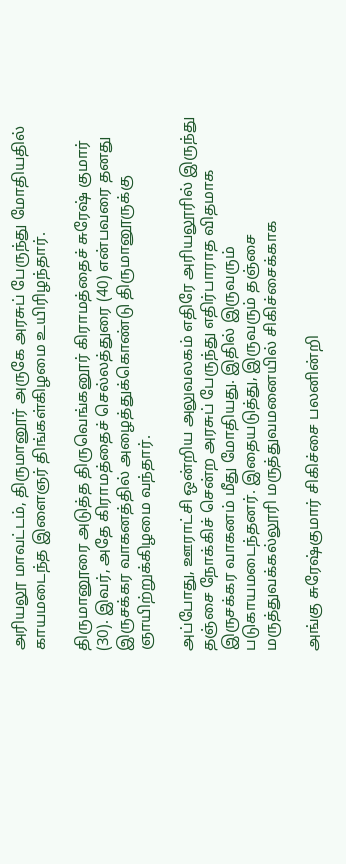அரியலூ மாவட்டம், திருமானூர் அருகே அரசுப் பேருந்து மோதியதில் காயமடைந்த இளைஞர் திங்கள்கிழமை உயிரிழந்தார்.

திருமானூரை அடுத்த திருவெங்கனூர் கிராமத்தைச் சுரேஷ் குமார் (30). இவர், அதே கிராமத்தைச் செல்லத்துரை (40) என்பவரை தனது இருசக்கர வாகனத்தில் அழைத்துக்கொண்டு திருமானூருக்கு ஞாயிற்றுக்கிழமை வந்தார்.

அப்போது, ஊராட்சி ஒன்றிய அலுவலகம் எதிரே அரியலூரில் இருந்து தஞ்சை நோக்கிச் சென்ற அரசுப் பேருந்து எதிர்பாராத விதமாக இருசக்கர வாகனம் மீது மோதியது. இதில் இருவரும் படுகாயமடைந்தனர். இதையடுத்து, இருவரும் தஞ்சை மருத்துவக்கல்லூரி மருத்துவமனையில் சிகிச்சைக்காக

அங்கு சுரேஷ்குமார் சிகிச்சை பலனின்றி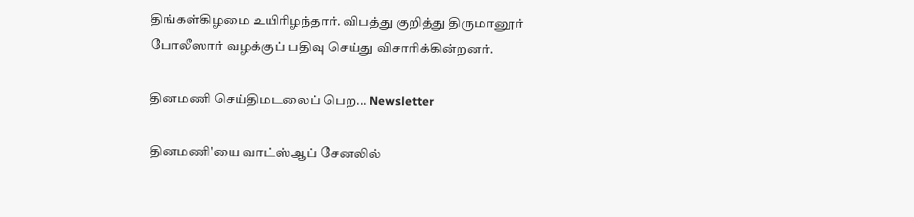திங்கள்கிழமை உயிரிழந்தார். விபத்து குறித்து திருமானூர் போலீஸார் வழக்குப் பதிவு செய்து விசாரிக்கின்றனர்.

தினமணி செய்திமடலைப் பெற... Newsletter

தினமணி'யை வாட்ஸ்ஆப் சேனலில்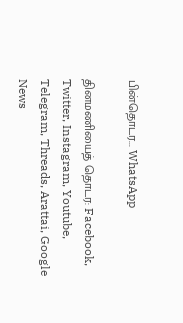பின்தொடர... WhatsApp

தினமணியைத் தொடர: Facebook, Twitter, Instagram, Youtube, Telegram, Threads, Arattai, Google News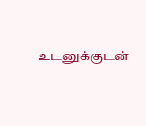உடனுக்குடன்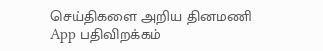செய்திகளை அறிய தினமணி App பதிவிறக்கம்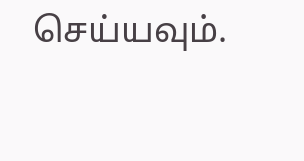செய்யவும்.